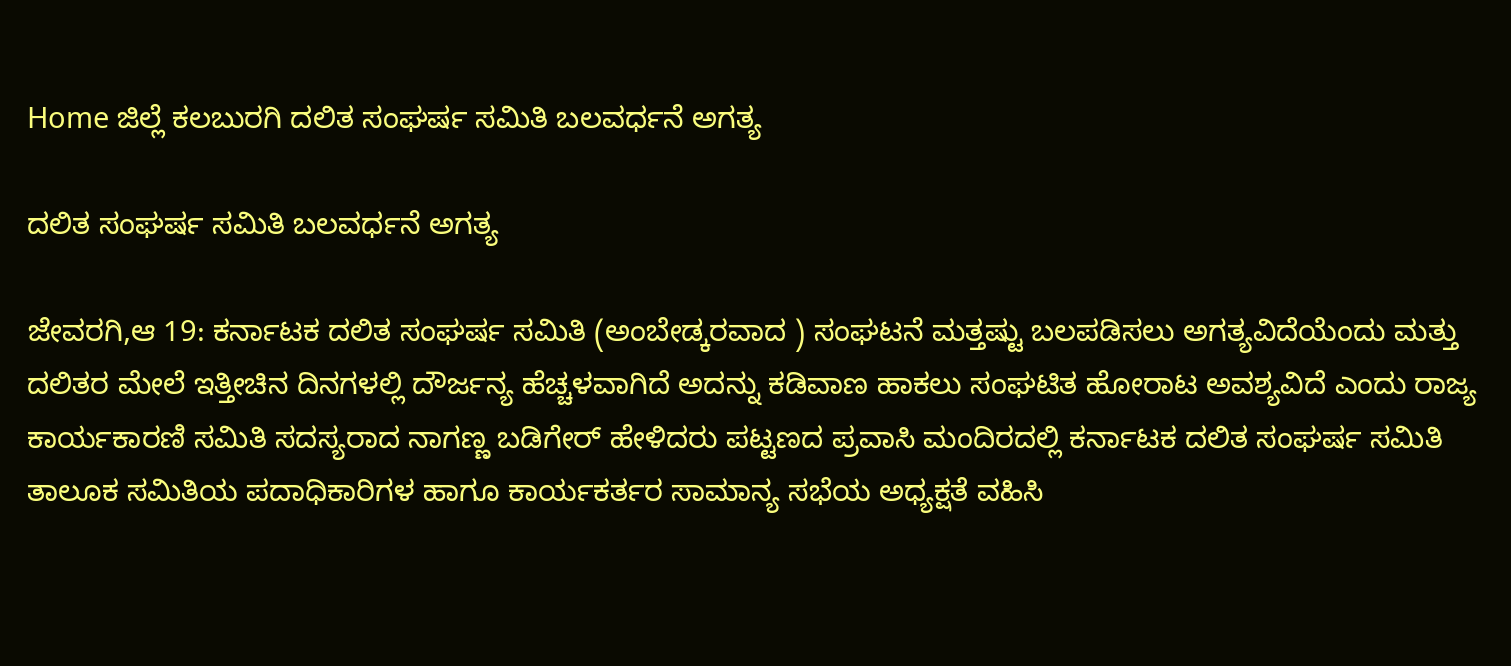Home ಜಿಲ್ಲೆ ಕಲಬುರಗಿ ದಲಿತ ಸಂಘರ್ಷ ಸಮಿತಿ ಬಲವರ್ಧನೆ ಅಗತ್ಯ

ದಲಿತ ಸಂಘರ್ಷ ಸಮಿತಿ ಬಲವರ್ಧನೆ ಅಗತ್ಯ

ಜೇವರಗಿ,ಆ 19: ಕರ್ನಾಟಕ ದಲಿತ ಸಂಘರ್ಷ ಸಮಿತಿ (ಅಂಬೇಡ್ಕರವಾದ ) ಸಂಘಟನೆ ಮತ್ತಷ್ಟು ಬಲಪಡಿಸಲು ಅಗತ್ಯವಿದೆಯೆಂದು ಮತ್ತು ದಲಿತರ ಮೇಲೆ ಇತ್ತೀಚಿನ ದಿನಗಳಲ್ಲಿ ದೌರ್ಜನ್ಯ ಹೆಚ್ಚಳವಾಗಿದೆ ಅದನ್ನು ಕಡಿವಾಣ ಹಾಕಲು ಸಂಘಟಿತ ಹೋರಾಟ ಅವಶ್ಯವಿದೆ ಎಂದು ರಾಜ್ಯ ಕಾರ್ಯಕಾರಣಿ ಸಮಿತಿ ಸದಸ್ಯರಾದ ನಾಗಣ್ಣ ಬಡಿಗೇರ್ ಹೇಳಿದರು ಪಟ್ಟಣದ ಪ್ರವಾಸಿ ಮಂದಿರದಲ್ಲಿ ಕರ್ನಾಟಕ ದಲಿತ ಸಂಘರ್ಷ ಸಮಿತಿ ತಾಲೂಕ ಸಮಿತಿಯ ಪದಾಧಿಕಾರಿಗಳ ಹಾಗೂ ಕಾರ್ಯಕರ್ತರ ಸಾಮಾನ್ಯ ಸಭೆಯ ಅಧ್ಯಕ್ಷತೆ ವಹಿಸಿ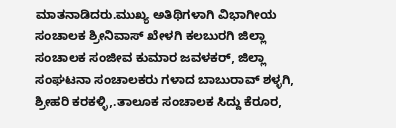ಮಾತನಾಡಿದರು.ಮುಖ್ಯ ಅತಿಥಿಗಳಾಗಿ ವಿಭಾಗೀಯ ಸಂಚಾಲಕ ಶ್ರೀನಿವಾಸ್ ಖೇಳಗಿ ಕಲಬುರಗಿ ಜಿಲ್ಲಾ ಸಂಚಾಲಕ ಸಂಜೀವ ಕುಮಾರ ಜವಳಕರ್, ಜಿಲ್ಲಾ ಸಂಘಟನಾ ಸಂಚಾಲಕರು ಗಳಾದ ಬಾಬುರಾವ್ ಶಳ್ಳಗಿ, ಶ್ರೀಹರಿ ಕರಕಳ್ಳಿ,.ತಾಲೂಕ ಸಂಚಾಲಕ ಸಿದ್ದು ಕೆರೂರ,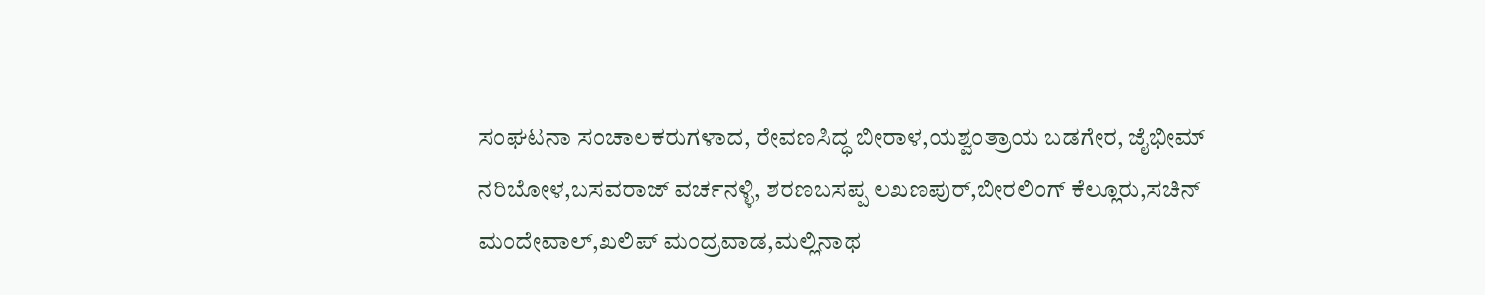ಸಂಘಟನಾ ಸಂಚಾಲಕರುಗಳಾದ, ರೇವಣಸಿದ್ಧ ಬೀರಾಳ,ಯಶ್ವಂತ್ರಾಯ ಬಡಗೇರ, ಜೈಭೀಮ್ ನರಿಬೋಳ,ಬಸವರಾಜ್ ವರ್ಚನಳ್ಳಿ, ಶರಣಬಸಪ್ಪ ಲಖಣಪುರ್,ಬೀರಲಿಂಗ್ ಕೆಲ್ಲೂರು,ಸಚಿನ್ ಮಂದೇವಾಲ್,ಖಲಿಪ್ ಮಂದ್ರವಾಡ,ಮಲ್ಲಿನಾಥ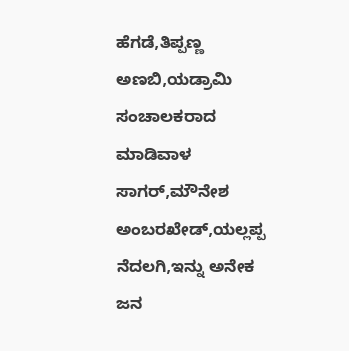ಹೆಗಡೆ,ತಿಪ್ಪಣ್ಣ ಅಣಬಿ,ಯಡ್ರಾಮಿ ಸಂಚಾಲಕರಾದ ಮಾಡಿವಾಳ ಸಾಗರ್,ಮೌನೇಶ ಅಂಬರಖೇಡ್,ಯಲ್ಲಪ್ಪ ನೆದಲಗಿ,ಇನ್ನು ಅನೇಕ ಜನ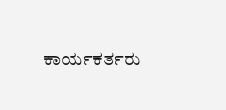ಕಾರ್ಯಕರ್ತರು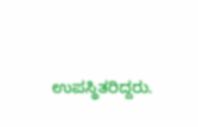ಉಪಸ್ಥಿತರಿದ್ದರು.